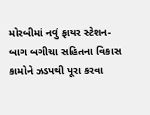મોરબીમાં નવું ફાયર સ્ટેશન-બાગ બગીચા સહિતના વિકાસ કામોને ઝડપથી પૂરા કરવા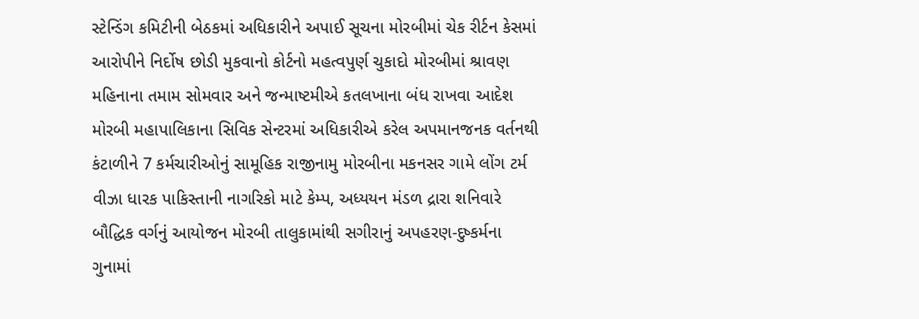સ્ટેન્ડિંગ કમિટીની બેઠકમાં અધિકારીને અપાઈ સૂચના મોરબીમાં ચેક રીર્ટન કેસમાં આરોપીને નિર્દોષ છોડી મુકવાનો કોર્ટનો મહત્વપુર્ણ ચુકાદો મોરબીમાં શ્રાવણ મહિનાના તમામ સોમવાર અને જન્માષ્ટમીએ કતલખાના બંધ રાખવા આદેશ મોરબી મહાપાલિકાના સિવિક સેન્ટરમાં અધિકારીએ કરેલ અપમાનજનક વર્તનથી કંટાળીને 7 કર્મચારીઓનું સામૂહિક રાજીનામુ મોરબીના મકનસર ગામે લોંગ ટર્મ વીઝા ધારક પાકિસ્તાની નાગરિકો માટે કેમ્પ, અધ્યયન મંડળ દ્રારા શનિવારે બૌદ્ધિક વર્ગનું આયોજન મોરબી તાલુકામાંથી સગીરાનું અપહરણ-દુષ્કર્મના ગુનામાં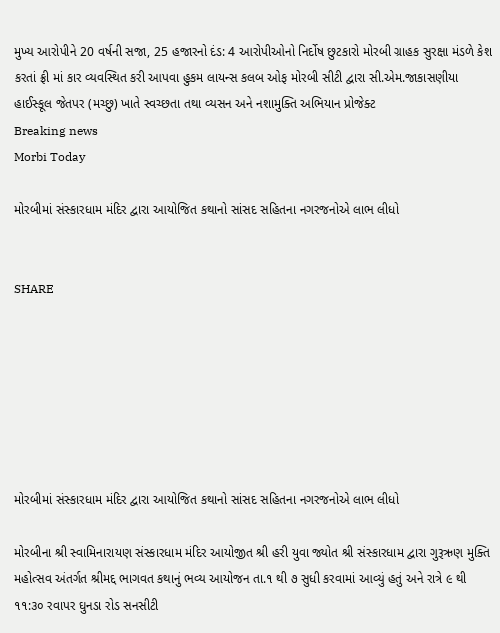મુખ્ય આરોપીને 20 વર્ષની સજા, 25 હજારનો દંડ: 4 આરોપીઓનો નિર્દોષ છુટકારો મોરબી ગ્રાહક સુરક્ષા મંડળે કેશ કરતાં ફ્રી માં કાર વ્યવસ્થિત કરી આપવા હુકમ લાયન્સ કલબ ઓફ મોરબી સીટી દ્વારા સી.એમ.જાકાસણીયા હાઈસ્કૂલ જેતપર (મચ્છુ) ખાતે સ્વચ્છતા તથા વ્યસન અને નશામુક્તિ અભિયાન પ્રોજેક્ટ
Breaking news
Morbi Today

મોરબીમાં સંસ્કારધામ મંદિર દ્વારા આયોજિત કથાનો સાંસદ સહિતના નગરજનોએ લાભ લીધો


SHARE







મોરબીમાં સંસ્કારધામ મંદિર દ્વારા આયોજિત કથાનો સાંસદ સહિતના નગરજનોએ લાભ લીધો

મોરબીના શ્રી સ્વામિનારાયણ સંસ્કારધામ મંદિર આયોજીત શ્રી હરી યુવા જ્યોત શ્રી સંસ્કારધામ દ્વારા ગુરૂઋણ મુક્તિ મહોત્સવ અંતર્ગત શ્રીમદ્દ ભાગવત કથાનું ભવ્ય આયોજન તા.૧ થી ૭ સુધી કરવામાં આવ્યું હતું અને રાત્રે ૯ થી ૧૧:૩૦ રવાપર ઘુનડા રોડ સનસીટી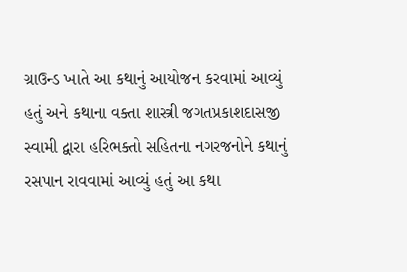ગ્રાઉન્ડ ખાતે આ કથાનું આયોજન કરવામાં આવ્યું હતું અને કથાના વક્તા શાસ્ત્રી જગતપ્રકાશદાસજી સ્વામી દ્વારા હરિભક્તો સહિતના નગરજનોને કથાનું રસપાન રાવવામાં આવ્યું હતું આ કથા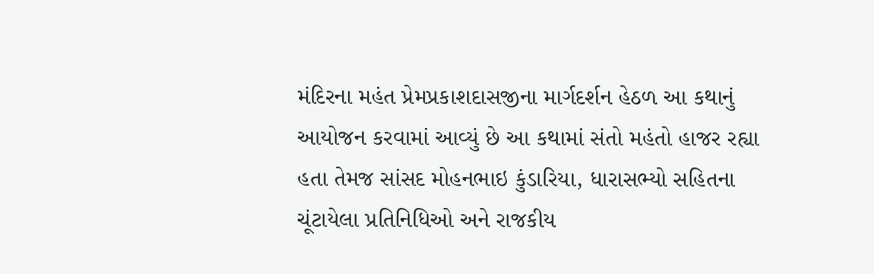મંદિરના મહંત પ્રેમપ્રકાશદાસજીના માર્ગદર્શન હેઠળ આ કથાનું આયોજન કરવામાં આવ્યું છે આ કથામાં સંતો મહંતો હાજર રહ્યા હતા તેમજ સાંસદ મોહનભાઇ કુંડારિયા, ધારાસભ્યો સહિતના ચૂંટાયેલા પ્રતિનિધિઓ અને રાજકીય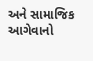અને સામાજિક આગેવાનો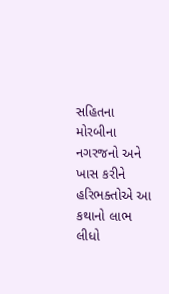સહિતના મોરબીના નગરજનો અને ખાસ કરીને હરિભક્તોએ આ કથાનો લાભ લીધો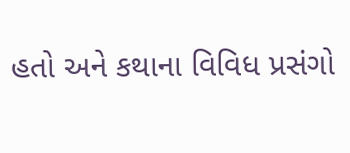હતો અને કથાના વિવિધ પ્રસંગો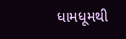ધામધૂમથી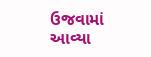ઉજવામાં આવ્યા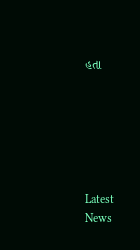હતા






Latest News